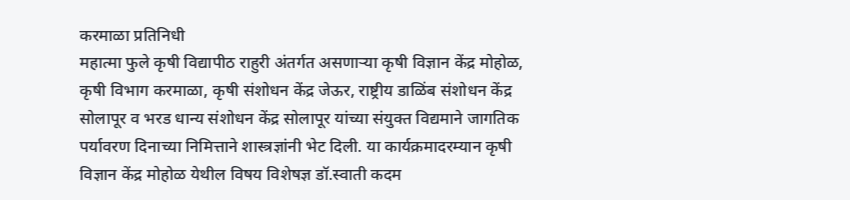करमाळा प्रतिनिधी
महात्मा फुले कृषी विद्यापीठ राहुरी अंतर्गत असणाऱ्या कृषी विज्ञान केंद्र मोहोळ, कृषी विभाग करमाळा, कृषी संशोधन केंद्र जेऊर, राष्ट्रीय डाळिंब संशोधन केंद्र सोलापूर व भरड धान्य संशोधन केंद्र सोलापूर यांच्या संयुक्त विद्यमाने जागतिक पर्यावरण दिनाच्या निमित्ताने शास्त्रज्ञांनी भेट दिली. या कार्यक्रमादरम्यान कृषी विज्ञान केंद्र मोहोळ येथील विषय विशेषज्ञ डॉ.स्वाती कदम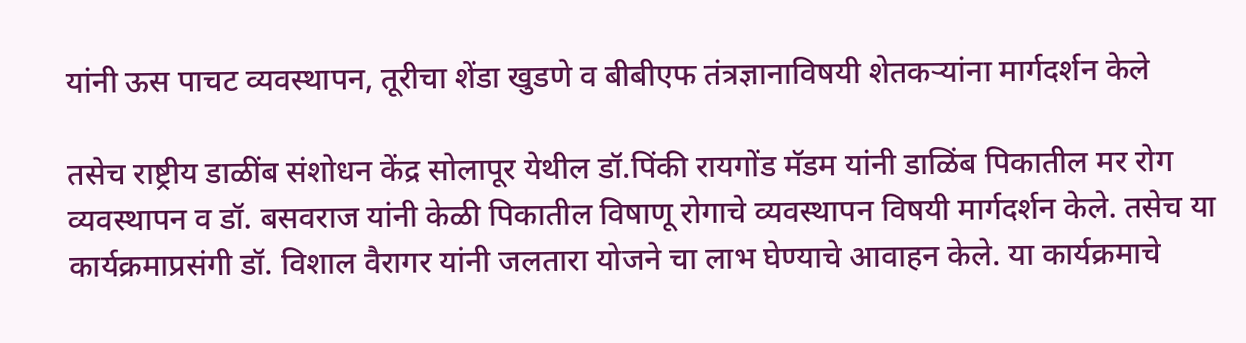यांनी ऊस पाचट व्यवस्थापन, तूरीचा शेंडा खुडणे व बीबीएफ तंत्रज्ञानाविषयी शेतकऱ्यांना मार्गदर्शन केले

तसेच राष्ट्रीय डाळींब संशोधन केंद्र सोलापूर येथील डॉ.पिंकी रायगोंड मॅडम यांनी डाळिंब पिकातील मर रोग व्यवस्थापन व डॉ. बसवराज यांनी केळी पिकातील विषाणू रोगाचे व्यवस्थापन विषयी मार्गदर्शन केले. तसेच या कार्यक्रमाप्रसंगी डॉ. विशाल वैरागर यांनी जलतारा योजने चा लाभ घेण्याचे आवाहन केले. या कार्यक्रमाचे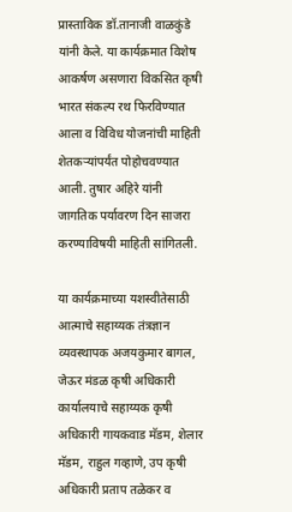प्रास्ताविक डॉ.तानाजी वाळकुंडे यांनी केले. या कार्यक्रमात विशेष आकर्षण असणारा विकसित कृषी भारत संकल्प रथ फिरविण्यात आला व विविध योजनांची माहिती शेतकऱ्यांपर्यंत पोहोचवण्यात आली. तुषार अहिरे यांनी जागतिक पर्यावरण दिन साजरा करण्याविषयी माहिती सांगितली.

या कार्यक्रमाच्या यशस्वीतेसाठी आत्माचे सहाय्यक तंत्रज्ञान व्यवस्थापक अजयकुमार बागल, जेऊर मंडळ कृषी अधिकारी कार्यालयाचे सहाय्यक कृषी अधिकारी गायकवाड मॅडम, शेलार मॅडम, राहुल गव्हाणे, उप कृषी अधिकारी प्रताप तळेकर व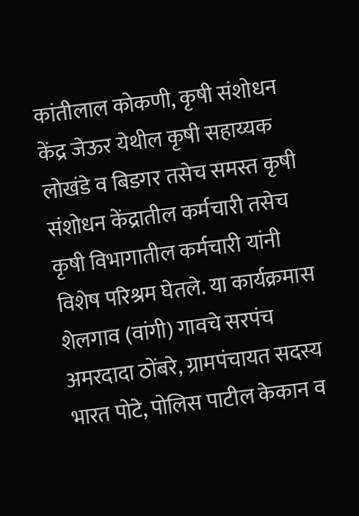कांतीलाल कोकणी, कृषी संशोधन केंद्र जेऊर येथील कृषी सहाय्यक लोखंडे व बिडगर तसेच समस्त कृषी संशोधन केंद्रातील कर्मचारी तसेच कृषी विभागातील कर्मचारी यांनी विशेष परिश्रम घेतले. या कार्यक्रमास शेलगाव (वांगी) गावचे सरपंच अमरदादा ठोंबरे, ग्रामपंचायत सदस्य भारत पोटे, पोलिस पाटील केकान व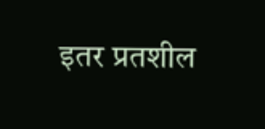इतर प्रतशील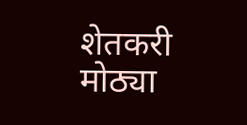शेतकरी मोठ्या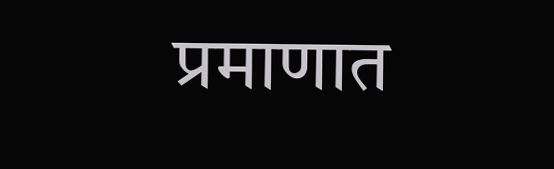प्रमाणात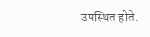उपस्थित होते.